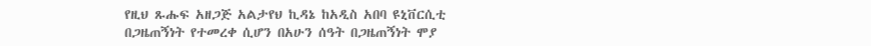የዚህ ጹሑፍ አዘጋጅ አልታየህ ኪዳኔ ከአዲስ አበባ ዩኒቨርሲቲ በጋዜጠኝነት የተመረቀ ሲሆን በአሁን ሰዓት በጋዜጠኝነት ሞያ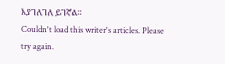እያገለገለ ይገኛል።
Couldn't load this writer's articles. Please try again.